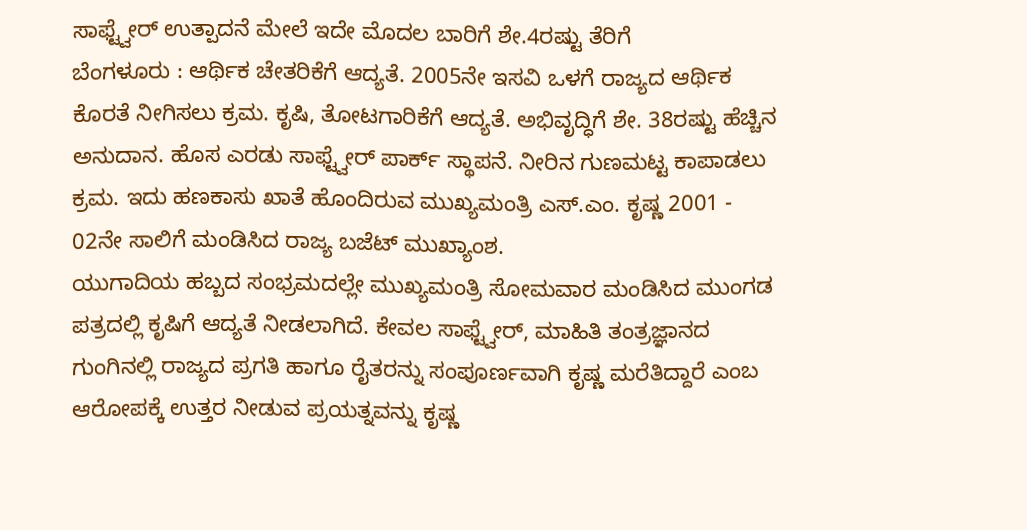ಸಾಫ್ಟ್ವೇರ್ ಉತ್ಪಾದನೆ ಮೇಲೆ ಇದೇ ಮೊದಲ ಬಾರಿಗೆ ಶೇ.4ರಷ್ಟು ತೆರಿಗೆ
ಬೆಂಗಳೂರು : ಆರ್ಥಿಕ ಚೇತರಿಕೆಗೆ ಆದ್ಯತೆ. 2005ನೇ ಇಸವಿ ಒಳಗೆ ರಾಜ್ಯದ ಆರ್ಥಿಕ ಕೊರತೆ ನೀಗಿಸಲು ಕ್ರಮ. ಕೃಷಿ, ತೋಟಗಾರಿಕೆಗೆ ಆದ್ಯತೆ. ಅಭಿವೃದ್ಧಿಗೆ ಶೇ. 38ರಷ್ಟು ಹೆಚ್ಚಿನ ಅನುದಾನ. ಹೊಸ ಎರಡು ಸಾಫ್ಟ್ವೇರ್ ಪಾರ್ಕ್ ಸ್ಥಾಪನೆ. ನೀರಿನ ಗುಣಮಟ್ಟ ಕಾಪಾಡಲು ಕ್ರಮ. ಇದು ಹಣಕಾಸು ಖಾತೆ ಹೊಂದಿರುವ ಮುಖ್ಯಮಂತ್ರಿ ಎಸ್.ಎಂ. ಕೃಷ್ಣ 2001 - 02ನೇ ಸಾಲಿಗೆ ಮಂಡಿಸಿದ ರಾಜ್ಯ ಬಜೆಟ್ ಮುಖ್ಯಾಂಶ.
ಯುಗಾದಿಯ ಹಬ್ಬದ ಸಂಭ್ರಮದಲ್ಲೇ ಮುಖ್ಯಮಂತ್ರಿ ಸೋಮವಾರ ಮಂಡಿಸಿದ ಮುಂಗಡ ಪತ್ರದಲ್ಲಿ ಕೃಷಿಗೆ ಆದ್ಯತೆ ನೀಡಲಾಗಿದೆ. ಕೇವಲ ಸಾಫ್ಟ್ವೇರ್, ಮಾಹಿತಿ ತಂತ್ರಜ್ಞಾನದ ಗುಂಗಿನಲ್ಲಿ ರಾಜ್ಯದ ಪ್ರಗತಿ ಹಾಗೂ ರೈತರನ್ನು ಸಂಪೂರ್ಣವಾಗಿ ಕೃಷ್ಣ ಮರೆತಿದ್ದಾರೆ ಎಂಬ ಆರೋಪಕ್ಕೆ ಉತ್ತರ ನೀಡುವ ಪ್ರಯತ್ನವನ್ನು ಕೃಷ್ಣ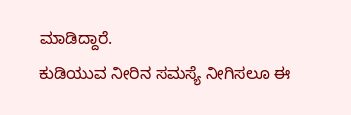ಮಾಡಿದ್ದಾರೆ.
ಕುಡಿಯುವ ನೀರಿನ ಸಮಸ್ಯೆ ನೀಗಿಸಲೂ ಈ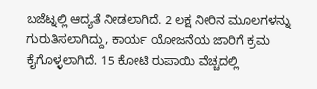ಬಜೆಟ್ನಲ್ಲಿ ಆದ್ಯತೆ ನೀಡಲಾಗಿದೆ. 2 ಲಕ್ಷ ನೀರಿನ ಮೂಲಗಳನ್ನು ಗುರುತಿಸಲಾಗಿದ್ದು, ಕಾರ್ಯ ಯೋಜನೆಯ ಜಾರಿಗೆ ಕ್ರಮ ಕೈಗೊಳ್ಳಲಾಗಿದೆ. 15 ಕೋಟಿ ರುಪಾಯಿ ವೆಚ್ಚದಲ್ಲಿ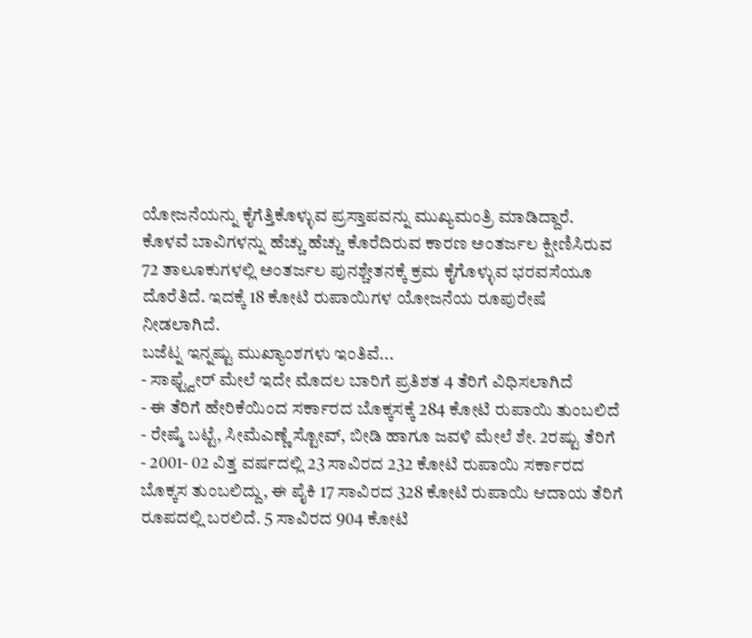ಯೋಜನೆಯನ್ನು ಕೈಗೆತ್ತಿಕೊಳ್ಳುವ ಪ್ರಸ್ತಾಪವನ್ನು ಮುಖ್ಯಮಂತ್ರಿ ಮಾಡಿದ್ದಾರೆ.
ಕೊಳವೆ ಬಾವಿಗಳನ್ನು ಹೆಚ್ಚು ಹೆಚ್ಚು ಕೊರೆದಿರುವ ಕಾರಣ ಅಂತರ್ಜಲ ಕ್ಷೀಣಿಸಿರುವ 72 ತಾಲೂಕುಗಳಲ್ಲಿ ಅಂತರ್ಜಲ ಪುನಶ್ಚೇತನಕ್ಕೆ ಕ್ರಮ ಕೈಗೊಳ್ಳುವ ಭರವಸೆಯೂ ದೊರೆತಿದೆ. ಇದಕ್ಕೆ 18 ಕೋಟಿ ರುಪಾಯಿಗಳ ಯೋಜನೆಯ ರೂಪುರೇಷೆ ನೀಡಲಾಗಿದೆ.
ಬಜೆಟ್ನ ಇನ್ನಷ್ಟು ಮುಖ್ಯಾಂಶಗಳು ಇಂತಿವೆ...
- ಸಾಫ್ಟ್ವೇರ್ ಮೇಲೆ ಇದೇ ಮೊದಲ ಬಾರಿಗೆ ಪ್ರತಿಶತ 4 ತೆರಿಗೆ ವಿಧಿಸಲಾಗಿದೆ
- ಈ ತೆರಿಗೆ ಹೇರಿಕೆಯಿಂದ ಸರ್ಕಾರದ ಬೊಕ್ಕಸಕ್ಕೆ 284 ಕೋಟಿ ರುಪಾಯಿ ತುಂಬಲಿದೆ
- ರೇಷ್ಮೆ ಬಟ್ಟೆ, ಸೀಮೆಎಣ್ಣೆ ಸ್ಟೋವ್, ಬೀಡಿ ಹಾಗೂ ಜವಳಿ ಮೇಲೆ ಶೇ. 2ರಷ್ಟು ತೆರಿಗೆ
- 2001- 02 ವಿತ್ತ ವರ್ಷದಲ್ಲಿ 23 ಸಾವಿರದ 232 ಕೋಟಿ ರುಪಾಯಿ ಸರ್ಕಾರದ ಬೊಕ್ಕಸ ತುಂಬಲಿದ್ದು, ಈ ಪೈಕಿ 17 ಸಾವಿರದ 328 ಕೋಟಿ ರುಪಾಯಿ ಆದಾಯ ತೆರಿಗೆ ರೂಪದಲ್ಲಿ ಬರಲಿದೆ. 5 ಸಾವಿರದ 904 ಕೋಟಿ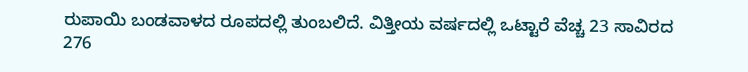ರುಪಾಯಿ ಬಂಡವಾಳದ ರೂಪದಲ್ಲಿ ತುಂಬಲಿದೆ. ವಿತ್ತೀಯ ವರ್ಷದಲ್ಲಿ ಒಟ್ಟಾರೆ ವೆಚ್ಚ 23 ಸಾವಿರದ 276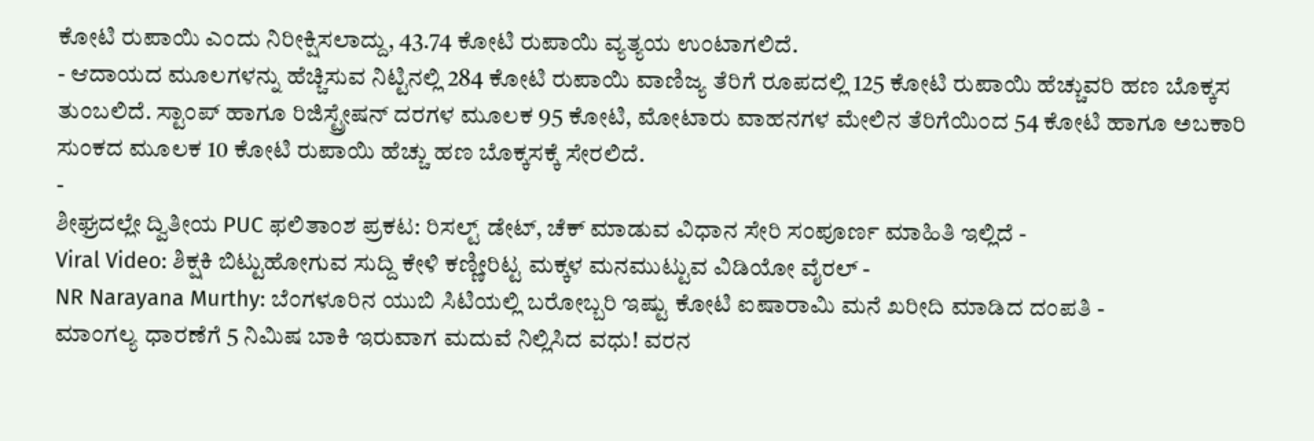ಕೋಟಿ ರುಪಾಯಿ ಎಂದು ನಿರೀಕ್ಷಿಸಲಾದ್ದು, 43.74 ಕೋಟಿ ರುಪಾಯಿ ವ್ಯತ್ಯಯ ಉಂಟಾಗಲಿದೆ.
- ಆದಾಯದ ಮೂಲಗಳನ್ನು ಹೆಚ್ಚಿಸುವ ನಿಟ್ಟಿನಲ್ಲಿ 284 ಕೋಟಿ ರುಪಾಯಿ ವಾಣಿಜ್ಯ ತೆರಿಗೆ ರೂಪದಲ್ಲಿ 125 ಕೋಟಿ ರುಪಾಯಿ ಹೆಚ್ಚುವರಿ ಹಣ ಬೊಕ್ಕಸ ತುಂಬಲಿದೆ. ಸ್ಟಾಂಪ್ ಹಾಗೂ ರಿಜಿಸ್ಟ್ರೇಷನ್ ದರಗಳ ಮೂಲಕ 95 ಕೋಟಿ, ಮೋಟಾರು ವಾಹನಗಳ ಮೇಲಿನ ತೆರಿಗೆಯಿಂದ 54 ಕೋಟಿ ಹಾಗೂ ಅಬಕಾರಿ ಸುಂಕದ ಮೂಲಕ 10 ಕೋಟಿ ರುಪಾಯಿ ಹೆಚ್ಚು ಹಣ ಬೊಕ್ಕಸಕ್ಕೆ ಸೇರಲಿದೆ.
-
ಶೀಘ್ರದಲ್ಲೇ ದ್ವಿತೀಯ PUC ಫಲಿತಾಂಶ ಪ್ರಕಟ: ರಿಸಲ್ಟ್ ಡೇಟ್, ಚೆಕ್ ಮಾಡುವ ವಿಧಾನ ಸೇರಿ ಸಂಪೂರ್ಣ ಮಾಹಿತಿ ಇಲ್ಲಿದೆ -
Viral Video: ಶಿಕ್ಷಕಿ ಬಿಟ್ಟುಹೋಗುವ ಸುದ್ದಿ ಕೇಳಿ ಕಣ್ಣೀರಿಟ್ಟ ಮಕ್ಕಳ ಮನಮುಟ್ಟುವ ವಿಡಿಯೋ ವೈರಲ್ -
NR Narayana Murthy: ಬೆಂಗಳೂರಿನ ಯುಬಿ ಸಿಟಿಯಲ್ಲಿ ಬರೋಬ್ಬರಿ ಇಷ್ಟು ಕೋಟಿ ಐಷಾರಾಮಿ ಮನೆ ಖರೀದಿ ಮಾಡಿದ ದಂಪತಿ -
ಮಾಂಗಲ್ಯ ಧಾರಣೆಗೆ 5 ನಿಮಿಷ ಬಾಕಿ ಇರುವಾಗ ಮದುವೆ ನಿಲ್ಲಿಸಿದ ವಧು! ವರನ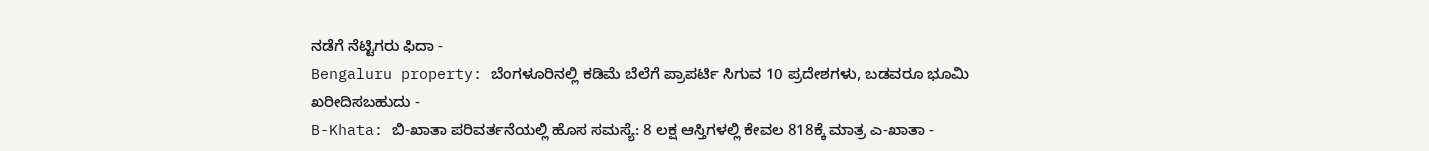ನಡೆಗೆ ನೆಟ್ಟಿಗರು ಫಿದಾ -
Bengaluru property: ಬೆಂಗಳೂರಿನಲ್ಲಿ ಕಡಿಮೆ ಬೆಲೆಗೆ ಪ್ರಾಪರ್ಟಿ ಸಿಗುವ 10 ಪ್ರದೇಶಗಳು, ಬಡವರೂ ಭೂಮಿ ಖರೀದಿಸಬಹುದು -
B-Khata: ಬಿ-ಖಾತಾ ಪರಿವರ್ತನೆಯಲ್ಲಿ ಹೊಸ ಸಮಸ್ಯೆ: 8 ಲಕ್ಷ ಆಸ್ತಿಗಳಲ್ಲಿ ಕೇವಲ 818ಕ್ಕೆ ಮಾತ್ರ ಎ-ಖಾತಾ -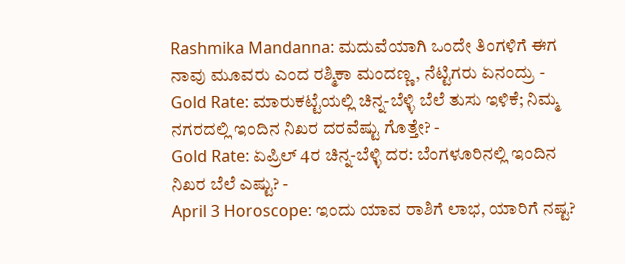Rashmika Mandanna: ಮದುವೆಯಾಗಿ ಒಂದೇ ತಿಂಗಳಿಗೆ ಈಗ ನಾವು ಮೂವರು ಎಂದ ರಶ್ಮಿಕಾ ಮಂದಣ್ಣ, ನೆಟ್ಟಿಗರು ಏನಂದ್ರು -
Gold Rate: ಮಾರುಕಟ್ಟೆಯಲ್ಲಿ ಚಿನ್ನ-ಬೆಳ್ಳಿ ಬೆಲೆ ತುಸು ಇಳಿಕೆ; ನಿಮ್ಮ ನಗರದಲ್ಲಿ ಇಂದಿನ ನಿಖರ ದರವೆಷ್ಟು ಗೊತ್ತೇ? -
Gold Rate: ಏಪ್ರಿಲ್ 4ರ ಚಿನ್ನ-ಬೆಳ್ಳಿ ದರ: ಬೆಂಗಳೂರಿನಲ್ಲಿ ಇಂದಿನ ನಿಖರ ಬೆಲೆ ಎಷ್ಟು? -
April 3 Horoscope: ಇಂದು ಯಾವ ರಾಶಿಗೆ ಲಾಭ, ಯಾರಿಗೆ ನಷ್ಟ?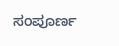ಸಂಪೂರ್ಣ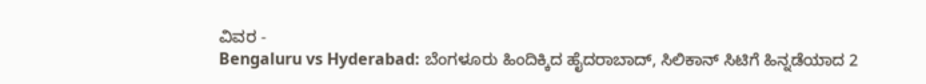ವಿವರ -
Bengaluru vs Hyderabad: ಬೆಂಗಳೂರು ಹಿಂದಿಕ್ಕಿದ ಹೈದರಾಬಾದ್, ಸಿಲಿಕಾನ್ ಸಿಟಿಗೆ ಹಿನ್ನಡೆಯಾದ 2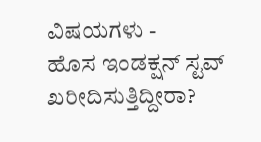ವಿಷಯಗಳು -
ಹೊಸ ಇಂಡಕ್ಷನ್ ಸ್ಟವ್ ಖರೀದಿಸುತ್ತಿದ್ದೀರಾ?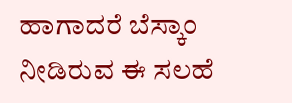ಹಾಗಾದರೆ ಬೆಸ್ಕಾಂ ನೀಡಿರುವ ಈ ಸಲಹೆ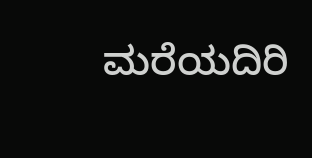ಮರೆಯದಿರಿ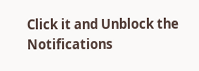Click it and Unblock the Notifications